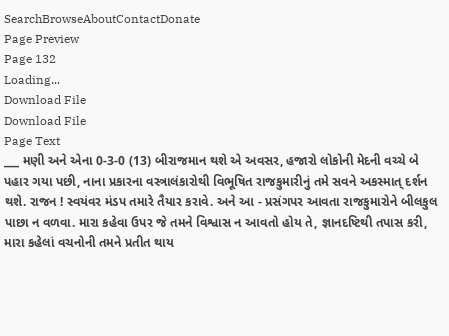SearchBrowseAboutContactDonate
Page Preview
Page 132
Loading...
Download File
Download File
Page Text
___ મણી અને એના 0-3-0 (13) બીરાજમાન થશે એ અવસર, હજારો લોકોની મેદની વચ્ચે બે પહાર ગયા પછી, નાના પ્રકારના વસ્ત્રાલંકારોથી વિભૂષિત રાજકુમારીનું તમે સવને અકસ્માત્ દર્શન થશે. રાજન ! સ્વયંવર મંડપ તમારે તૈયાર કરાવે. અને આ - પ્રસંગપર આવતા રાજકુમારોને બીલકુલ પાછા ન વળવા. મારા કહેવા ઉપર જે તમને વિશ્વાસ ન આવતો હોય તે, જ્ઞાનદષ્ટિથી તપાસ કરી, મારા કહેલાં વચનોની તમને પ્રતીત થાય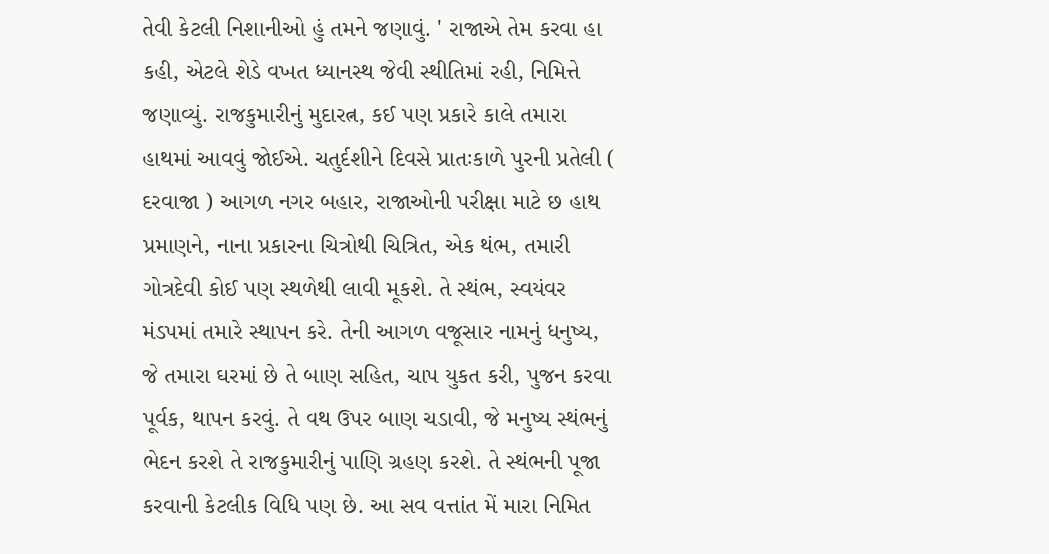તેવી કેટલી નિશાનીઓ હું તમને જણાવું. ' રાજાએ તેમ કરવા હા કહી, એટલે શેડે વખત ધ્યાનસ્થ જેવી સ્થીતિમાં રહી, નિમિત્તે જણાવ્યું. રાજકુમારીનું મુદારત્ન, કઈ પણ પ્રકારે કાલે તમારા હાથમાં આવવું જોઈએ. ચતુર્દશીને દિવસે પ્રાતઃકાળે પુરની પ્રતેલી ( દરવાજા ) આગળ નગર બહાર, રાજાઓની પરીક્ષા માટે છ હાથ પ્રમાણને, નાના પ્રકારના ચિત્રોથી ચિત્રિત, એક થંભ, તમારી ગોત્રદેવી કોઈ પણ સ્થળેથી લાવી મૂકશે. તે સ્થંભ, સ્વયંવર મંડપમાં તમારે સ્થાપન કરે. તેની આગળ વજૂસાર નામનું ધનુષ્ય, જે તમારા ઘરમાં છે તે બાણ સહિત, ચાપ યુકત કરી, પુજન કરવા પૂર્વક, થાપન કરવું. તે વથ ઉપર બાણ ચડાવી, જે મનુષ્ય સ્થંભનું ભેદન કરશે તે રાજકુમારીનું પાણિ ગ્રહણ કરશે. તે સ્થંભની પૂજા કરવાની કેટલીક વિધિ પણ છે. આ સવ વત્તાંત મેં મારા નિમિત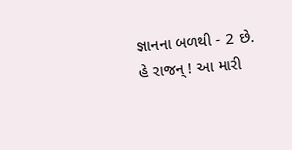જ્ઞાનના બળથી - 2 છે. હે રાજન્ ! આ મારી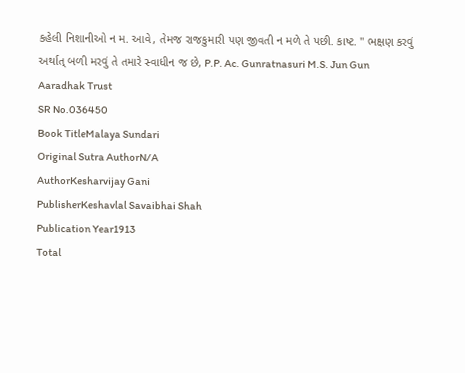કહેલી નિશાનીઓ ન મ. આવે, તેમજ રાજકુમારી પણ જીવતી ન મળે તે પછી. કાષ્ટ. " ભક્ષણ કરવું અર્થાત્ બળી મરવું તે તમારે સ્વાધીન જ છે, P.P. Ac. Gunratnasuri M.S. Jun Gun Aaradhak Trust
SR No.036450
Book TitleMalaya Sundari
Original Sutra AuthorN/A
AuthorKesharvijay Gani
PublisherKeshavlal Savaibhai Shah
Publication Year1913
Total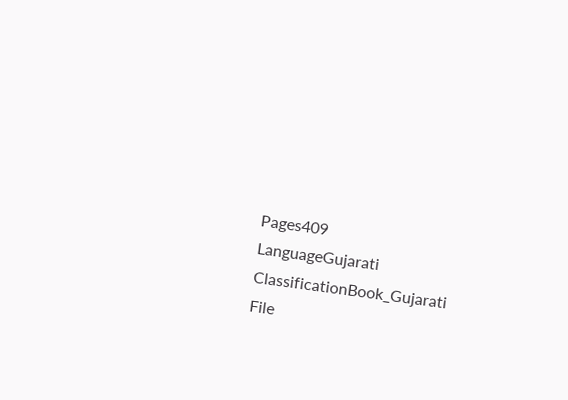Pages409
LanguageGujarati
ClassificationBook_Gujarati
File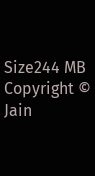Size244 MB
Copyright © Jain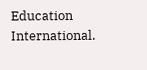Education International.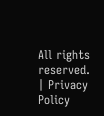All rights reserved. | Privacy Policy